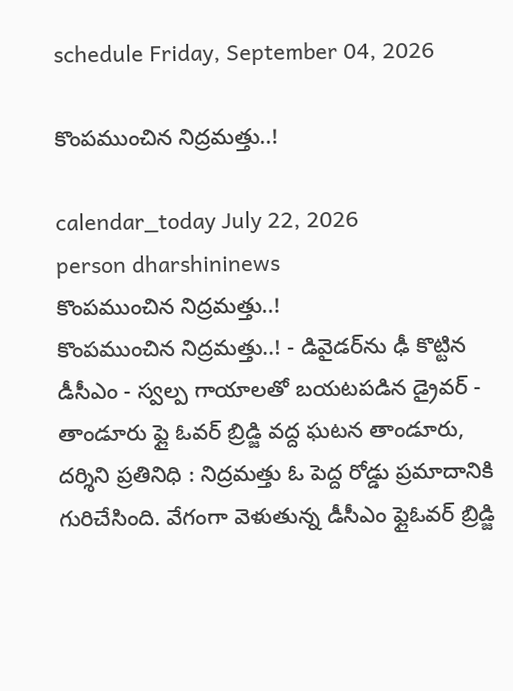schedule Friday, September 04, 2026

కొంపముంచిన నిద్రమత్తు..!

calendar_today July 22, 2026
person dharshininews
కొంపముంచిన నిద్రమత్తు..!
కొంపముంచిన నిద్రమత్తు..! - డివైడర్‌ను ఢీ కొట్టిన డీసీఎం - స్వల్ప గాయాలతో బయటపడిన డ్రైవర్ - తాండూరు ఫ్లై ఓవర్ బ్రిడ్జి వద్ద ఘటన తాండూరు, దర్శిని ప్రతినిధి : నిద్రమత్తు ఓ పెద్ద రోడ్డు ప్రమాదానికి గురిచేసింది. వేగంగా వెళుతున్న డీసీఎం ఫ్లైఓవర్ బ్రిడ్జి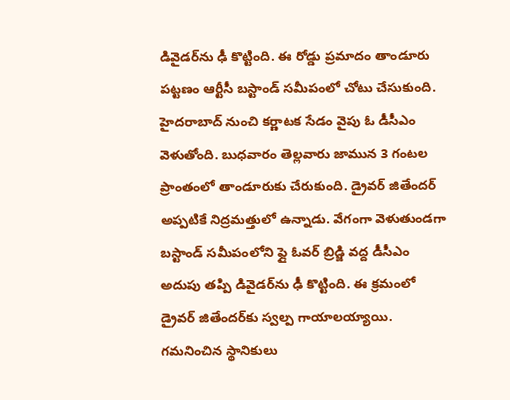డివైడర్‌ను ఢీ కొట్టింది. ఈ రోడ్డు ప్రమాదం తాండూరు పట్టణం ఆర్టీసీ బస్టాండ్ సమీపంలో చోటు చేసుకుంది. హైదరాబాద్‌ నుంచి కర్ణాటక సేడం వైపు ఓ డీసీఎం వెళుతోంది. బుధవారం తెల్లవారు జామున 3 గంటల ప్రాంతంలో తాండూరుకు చేరుకుంది. డ్రైవర్ జితేందర్ అప్పటికే నిద్రమత్తులో ఉన్నాడు. వేగంగా వెళుతుండగా బస్టాండ్ సమీపంలోని ఫ్లై ఓవర్ బ్రిడ్జి వద్ద డీసీఎం అదుపు తప్పి డివైడర్‌ను ఢీ కొట్టింది. ఈ క్రమంలో డ్రైవర్ జితేందర్‌కు స్వల్ప గాయాలయ్యాయి. గమనించిన స్థానికులు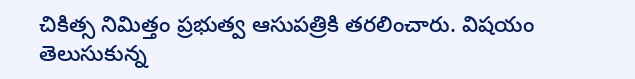చికిత్స నిమిత్తం ప్రభుత్వ ఆసుపత్రికి తరలించారు. విషయం తెలుసుకున్న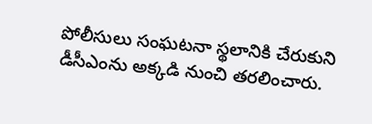పోలీసులు సంఘటనా స్థలానికి చేరుకుని డీసీఎంను అక్కడి నుంచి తరలించారు.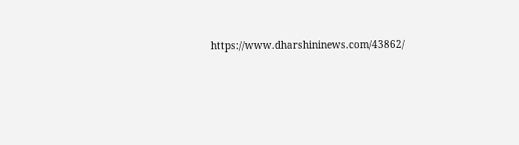https://www.dharshininews.com/43862/